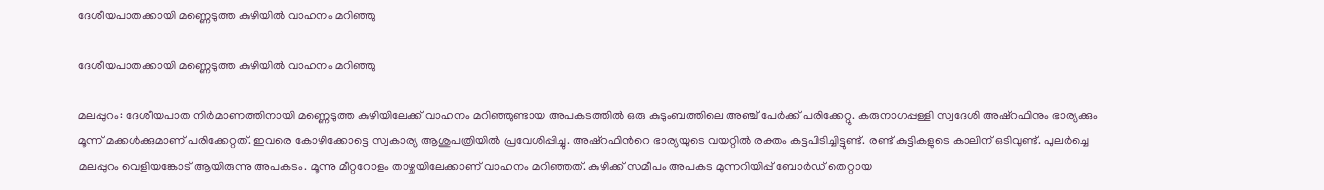ദേശീയപാതക്കായി മണ്ണെടുത്ത കുഴിയിൽ വാഹനം മറിഞ്ഞു

ദേശീയപാതക്കായി മണ്ണെടുത്ത കുഴിയിൽ വാഹനം മറിഞ്ഞു

മലപ്പുറം: ദേശീയപാത നിർമാണത്തിനായി മണ്ണെടുത്ത കുഴിയിലേക്ക് വാഹനം മറിഞ്ഞുണ്ടായ അപകടത്തിൽ ഒരു കുടുംബത്തിലെ അഞ്ച് പേർക്ക് പരിക്കേറ്റു. കരുനാഗപ്പള്ളി സ്വദേശി അഷ്റഫിനും ഭാര്യക്കും മൂന്ന് മക്കൾക്കുമാണ് പരിക്കേറ്റത്. ഇവരെ കോഴിക്കോട്ടെ സ്വകാര്യ ആശുപത്രിയിൽ പ്രവേശിപ്പിച്ചു. അഷ്റഫിന്‍റെ ഭാര്യയുടെ വയറ്റിൽ രക്തം കട്ടപിടിച്ചിട്ടുണ്ട്. രണ്ട് കുട്ടികളുടെ കാലിന് ഒടിവുണ്ട്. പുലർച്ചെ മലപ്പുറം വെളിയങ്കോട് ആയിരുന്നു അപകടം. മൂന്നു മീറ്ററോളം താഴ്ചയിലേക്കാണ് വാഹനം മറിഞ്ഞത്. കുഴിക്ക് സമീപം അപകട മുന്നറിയിപ്പ് ബോർഡ് തെറ്റായ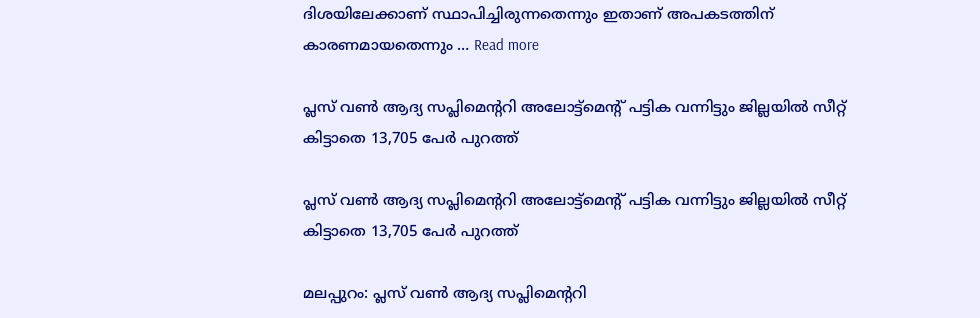ദിശയിലേക്കാണ് സ്ഥാപിച്ചിരുന്നതെന്നും ഇതാണ് അപകടത്തിന് കാരണമായതെന്നും … Read more

പ്ലസ് വൺ ആദ്യ സപ്ലിമെന്ററി അലോട്ട്മെന്റ് പട്ടിക വന്നിട്ടും ജില്ലയിൽ സീറ്റ് കിട്ടാതെ 13,705 പേർ പുറത്ത്

പ്ലസ് വൺ ആദ്യ സപ്ലിമെന്ററി അലോട്ട്മെന്റ് പട്ടിക വന്നിട്ടും ജില്ലയിൽ സീറ്റ് കിട്ടാതെ 13,705 പേർ പുറത്ത്

മലപ്പുറം: പ്ലസ് വൺ ആദ്യ സപ്ലിമെന്ററി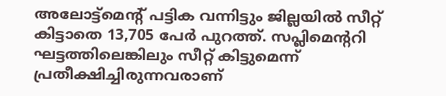അലോട്ട്മെന്റ് പട്ടിക വന്നിട്ടും ജില്ലയിൽ സീറ്റ് കിട്ടാതെ 13,705 പേർ പുറത്ത്. സപ്ലിമെന്ററി ഘട്ടത്തിലെങ്കിലും സീറ്റ് കിട്ടുമെന്ന് പ്രതീക്ഷിച്ചിരുന്നവരാണ്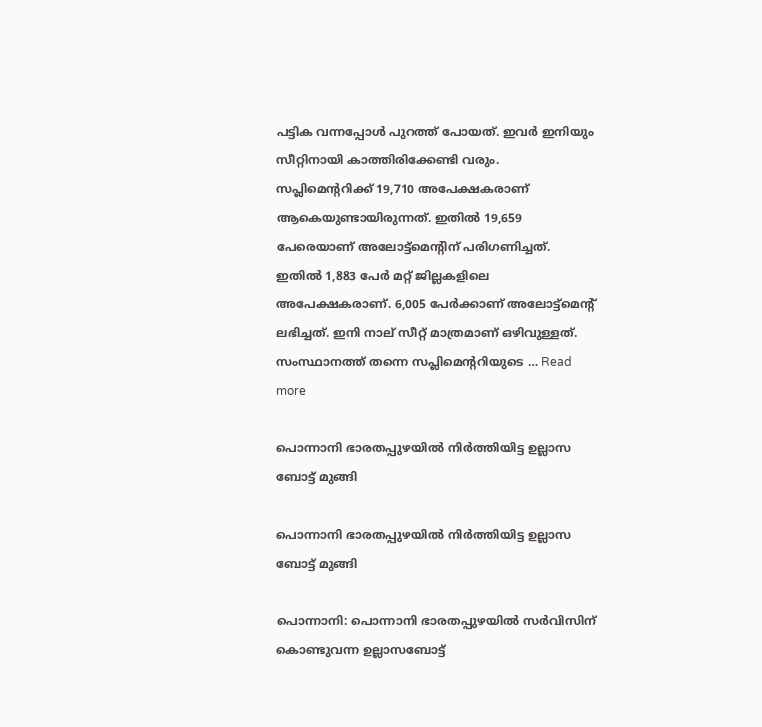പട്ടിക വന്നപ്പോൾ പുറത്ത് പോയത്. ഇവർ ഇനിയും സീറ്റിനായി കാത്തിരിക്കേണ്ടി വരും. സപ്ലിമെന്ററിക്ക് 19,710 അപേക്ഷകരാണ് ആകെയുണ്ടായിരുന്നത്. ഇതിൽ 19,659 പേരെയാണ് അലോട്ട്മെന്റിന് പരിഗണിച്ചത്. ഇതിൽ 1,883 പേർ മറ്റ് ജില്ലകളിലെ അപേക്ഷകരാണ്. 6,005 പേർക്കാണ് അലോട്ട്മെന്റ് ലഭിച്ചത്. ഇനി നാല് സീറ്റ് മാത്രമാണ് ഒഴിവുള്ളത്. സംസ്ഥാനത്ത് തന്നെ സപ്ലിമെന്ററിയുടെ … Read more

പൊന്നാനി ഭാരതപ്പുഴയിൽ നിർത്തിയിട്ട ഉല്ലാസ ബോട്ട് മുങ്ങി

പൊന്നാനി ഭാരതപ്പുഴയിൽ നിർത്തിയിട്ട ഉല്ലാസ ബോട്ട് മുങ്ങി

പൊന്നാനി: പൊന്നാനി ഭാരതപ്പുഴയിൽ സർവിസിന് കൊണ്ടുവന്ന ഉല്ലാസബോട്ട്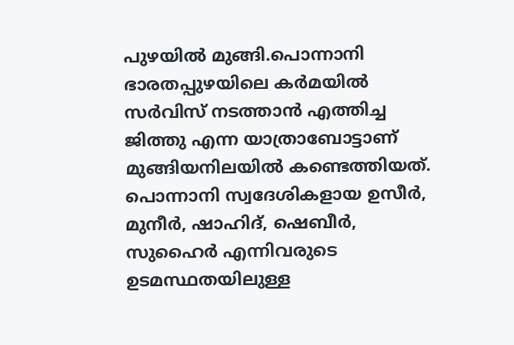പുഴയിൽ മുങ്ങി.പൊന്നാനി ഭാരതപ്പുഴയിലെ കർമയിൽ സർവിസ് നടത്താൻ എത്തിച്ച ജിത്തു എന്ന യാത്രാബോട്ടാണ് മുങ്ങിയനിലയിൽ കണ്ടെത്തിയത്. പൊന്നാനി സ്വദേശികളായ ഉസീർ, മുനീർ, ഷാഹിദ്, ഷെബീർ, സുഹൈർ എന്നിവരുടെ ഉടമസ്ഥതയിലുള്ള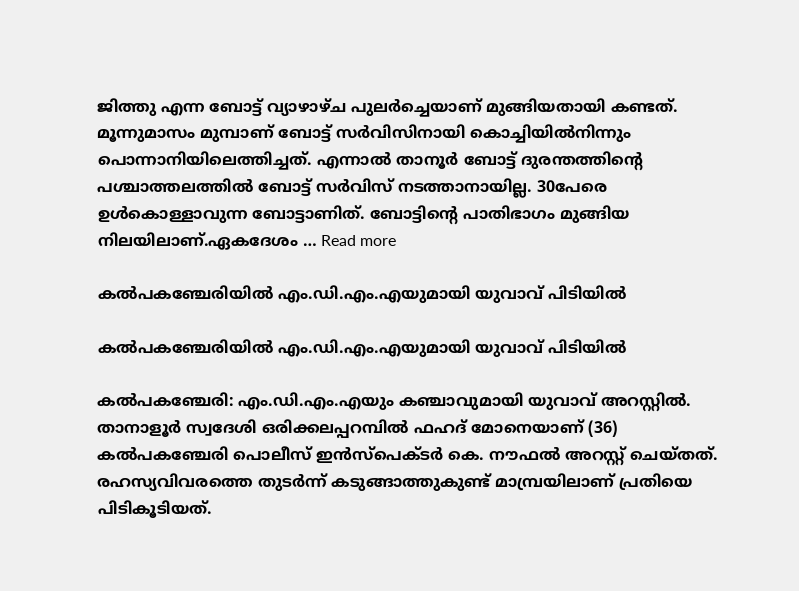ജിത്തു എന്ന ബോട്ട് വ്യാഴാഴ്ച പുലർച്ചെയാണ് മുങ്ങിയതായി കണ്ടത്. മൂന്നുമാസം മുമ്പാണ് ബോട്ട് സർവിസിനായി കൊച്ചിയിൽനിന്നും പൊന്നാനിയിലെത്തിച്ചത്. എന്നാൽ താനൂർ ബോട്ട് ദുരന്തത്തിന്റെ പശ്ചാത്തലത്തിൽ ബോട്ട് സർവിസ് നടത്താനായില്ല. 30പേരെ ഉൾകൊള്ളാവുന്ന ബോട്ടാണിത്. ബോട്ടിന്റെ പാതിഭാഗം മുങ്ങിയ നിലയിലാണ്.ഏകദേശം … Read more

കൽപകഞ്ചേരിയിൽ എം.ഡി.എം.എയുമായി യുവാവ് പിടിയിൽ

കൽപകഞ്ചേരിയിൽ എം.ഡി.എം.എയുമായി യുവാവ് പിടിയിൽ

കൽപകഞ്ചേരി: എം.ഡി.എം.എയും കഞ്ചാവുമായി യുവാവ് അറസ്റ്റിൽ. താനാളൂർ സ്വദേശി ഒരിക്കലപ്പറമ്പിൽ ഫഹദ് മോനെയാണ് (36) കൽപകഞ്ചേരി പൊലീസ് ഇൻസ്പെക്ടർ കെ. നൗഫൽ അറസ്റ്റ് ചെയ്തത്. രഹസ്യവിവരത്തെ തുടർന്ന് കടുങ്ങാത്തുകുണ്ട് മാമ്പ്രയിലാണ് പ്രതിയെ പിടികൂടിയത്.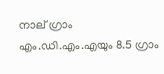നാല് ഗ്രാം എം.ഡി.എം.എയും 8.5 ഗ്രാം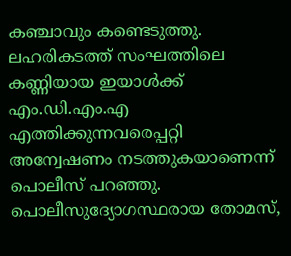കഞ്ചാവും കണ്ടെടുത്തു. ലഹരികടത്ത് സംഘത്തിലെ കണ്ണിയായ ഇയാൾക്ക് എം.ഡി.എം.എ എത്തിക്കുന്നവരെപ്പറ്റി അന്വേഷണം നടത്തുകയാണെന്ന് പൊലീസ് പറഞ്ഞു. പൊലീസുദ്യോഗസ്ഥരായ തോമസ്,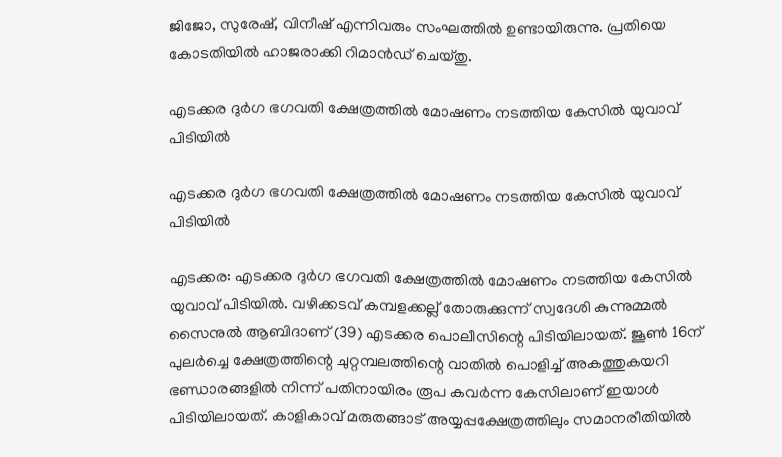ജിജോ, സുരേഷ്, വിനീഷ് എന്നിവരും സംഘത്തിൽ ഉണ്ടായിരുന്നു. പ്രതിയെ കോടതിയിൽ ഹാജരാക്കി റിമാൻഡ് ചെയ്തു.

എടക്കര ദുര്‍ഗ ഭഗവതി ക്ഷേത്രത്തില്‍ മോഷണം നടത്തിയ കേസില്‍ യുവാവ് പിടിയില്‍

എടക്കര ദുര്‍ഗ ഭഗവതി ക്ഷേത്രത്തില്‍ മോഷണം നടത്തിയ കേസില്‍ യുവാവ് പിടിയില്‍

എടക്കര: എടക്കര ദുര്‍ഗ ഭഗവതി ക്ഷേത്രത്തില്‍ മോഷണം നടത്തിയ കേസില്‍ യുവാവ് പിടിയില്‍. വഴിക്കടവ് കമ്പളക്കല്ല് തോരുക്കുന്ന് സ്വദേശി കുന്നുമ്മല്‍ സൈനുല്‍ ആബിദാണ് (39) എടക്കര പൊലീസിന്റെ പിടിയിലായത്. ജൂണ്‍ 16ന് പുലര്‍ച്ചെ ക്ഷേത്രത്തിന്റെ ചുറ്റമ്പലത്തിന്റെ വാതില്‍ പൊളിച്ച് അകത്തുകയറി ഭണ്ഡാരങ്ങളില്‍ നിന്ന് പതിനായിരം രൂപ കവര്‍ന്ന കേസിലാണ് ഇയാള്‍ പിടിയിലായത്. കാളികാവ് മരുതങ്ങാട് അയ്യപ്പക്ഷേത്രത്തിലും സമാനരീതിയില്‍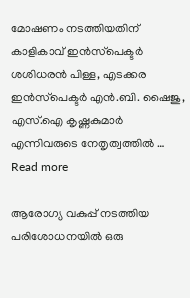മോഷണം നടത്തിയതിന് കാളികാവ് ഇന്‍സ്‌പെക്ടര്‍ ശശിധരന്‍ പിള്ള, എടക്കര ഇന്‍സ്‌പെക്ടര്‍ എന്‍.ബി. ഷൈജു, എസ്.ഐ കൃഷ്ണകുമാര്‍ എന്നിവരുടെ നേതൃത്വത്തില്‍ … Read more

ആരോഗ്യ വകുപ്പ് നടത്തിയ പരിശോധനയിൽ ഒരു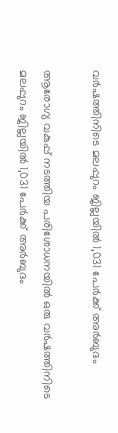വർഷത്തിനിടെ മലപ്പുറം ജില്ലയിൽ 1,031 പേർക്ക് അർബുദം

ആരോഗ്യ വകുപ്പ് നടത്തിയ പരിശോധനയിൽ ഒരു വർഷത്തിനിടെ മലപ്പുറം ജില്ലയിൽ 1,031 പേർക്ക് അർബുദം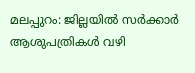മലപ്പുറം: ജില്ലയിൽ സർക്കാർ ആശുപത്രികൾ വഴി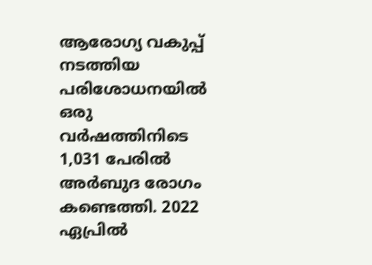ആരോഗ്യ വകുപ്പ് നടത്തിയ പരിശോധനയിൽ ഒരു വർഷത്തിനിടെ 1,031 പേരിൽ അർബുദ രോഗം കണ്ടെത്തി. 2022 ഏപ്രിൽ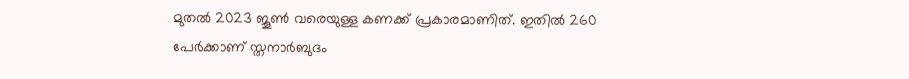മുതൽ 2023 ജൂൺ വരെയുള്ള കണക്ക് പ്രകാരമാണിത്. ഇതിൽ 260 പേർക്കാണ് സ്തനാർബുദം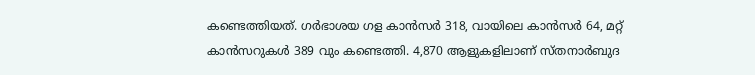കണ്ടെത്തിയത്. ഗർഭാശയ ഗള കാൻസർ 318, വായിലെ കാൻസർ 64, മറ്റ് കാൻസറുകൾ 389 വും കണ്ടെത്തി. 4,870 ആളുകളിലാണ് സ്തനാർബുദ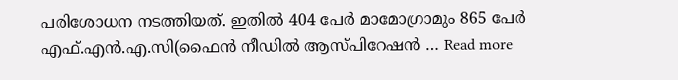പരിശോധന നടത്തിയത്. ഇതിൽ 404 പേർ മാമോഗ്രാമും 865 പേർ എഫ്.എൻ.എ.സി(ഫൈൻ നീഡിൽ ആസ്പിറേഷൻ … Read more